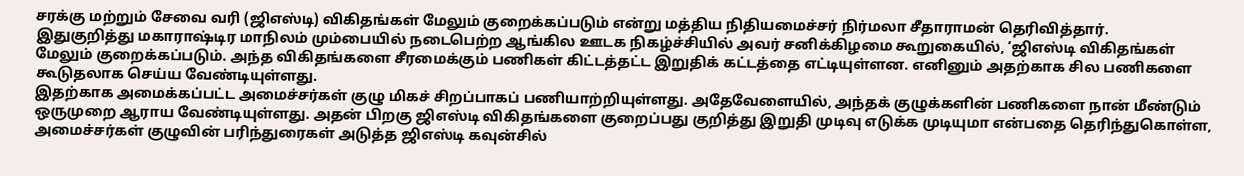சரக்கு மற்றும் சேவை வரி (ஜிஎஸ்டி) விகிதங்கள் மேலும் குறைக்கப்படும் என்று மத்திய நிதியமைச்சர் நிர்மலா சீதாராமன் தெரிவித்தார்.
இதுகுறித்து மகாராஷ்டிர மாநிலம் மும்பையில் நடைபெற்ற ஆங்கில ஊடக நிகழ்ச்சியில் அவர் சனிக்கிழமை கூறுகையில், ‘ஜிஎஸ்டி விகிதங்கள் மேலும் குறைக்கப்படும். அந்த விகிதங்களை சீரமைக்கும் பணிகள் கிட்டத்தட்ட இறுதிக் கட்டத்தை எட்டியுள்ளன. எனினும் அதற்காக சில பணிகளை கூடுதலாக செய்ய வேண்டியுள்ளது.
இதற்காக அமைக்கப்பட்ட அமைச்சர்கள் குழு மிகச் சிறப்பாகப் பணியாற்றியுள்ளது. அதேவேளையில், அந்தக் குழுக்களின் பணிகளை நான் மீண்டும் ஒருமுறை ஆராய வேண்டியுள்ளது. அதன் பிறகு ஜிஎஸ்டி விகிதங்களை குறைப்பது குறித்து இறுதி முடிவு எடுக்க முடியுமா என்பதை தெரிந்துகொள்ள, அமைச்சர்கள் குழுவின் பரிந்துரைகள் அடுத்த ஜிஎஸ்டி கவுன்சில்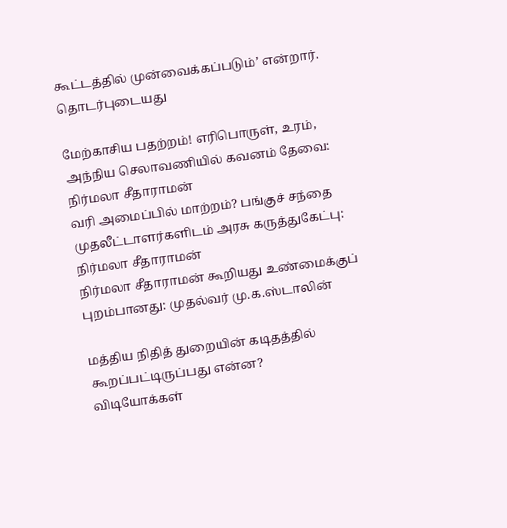கூட்டத்தில் முன்வைக்கப்படும்’ என்றார்.
தொடர்புடையது

மேற்காசிய பதற்றம்! எரிபொருள், உரம், அந்நிய செலாவணியில் கவனம் தேவை: நிர்மலா சீதாராமன்
வரி அமைப்பில் மாற்றம்? பங்குச் சந்தை முதலீட்டாளர்களிடம் அரசு கருத்துகேட்பு: நிர்மலா சீதாராமன்
நிர்மலா சீதாராமன் கூறியது உண்மைக்குப் புறம்பானது: முதல்வர் மு.க.ஸ்டாலின்

மத்திய நிதித் துறையின் கடிதத்தில் கூறப்பட்டிருப்பது என்ன?
விடியோக்கள்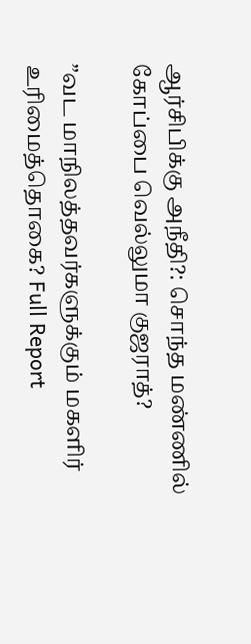ஆர்சிபிக்கு அநீதி?: சொந்த மண்ணில் கோப்பை வெல்லுமா குஜராத்?

”வட மாநிலத்தவர்களுக்கும் மகளிர் உரிமைத்தொகை? Full Report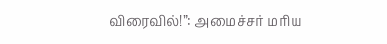விரைவில்!”: அமைச்சர் மரிய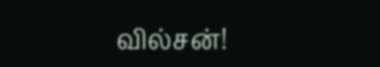வில்சன்!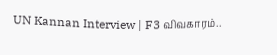UN Kannan Interview | F3 விவகாரம்..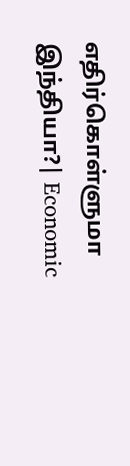எதிர்கொள்ளுமா இந்தியா?| Economic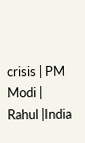crisis | PM Modi | Rahul |India